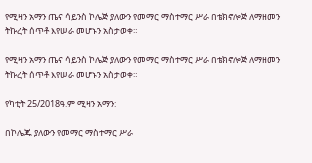የሚዛን አማን ጤና ሳይንስ ኮሌጅ ያለውን የመማር ማስተማር ሥራ በቴክኖሎጅ ለማዘመን ትኩረት ሰጥቶ እየሠራ መሆኑን አስታወቀ።

የሚዛን አማን ጤና ሳይንስ ኮሌጅ ያለውን የመማር ማስተማር ሥራ በቴክኖሎጅ ለማዘመን ትኩረት ሰጥቶ እየሠራ መሆኑን አስታወቀ።

የካቲት 25/2018ዓ.ም ሚዛን አማን:

በኮሌጁ ያለውን የመማር ማስተማር ሥራ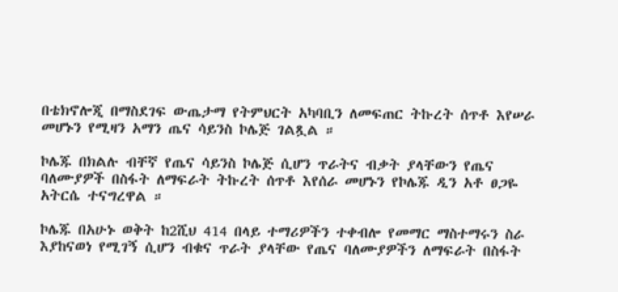በቴክኖሎጂ በማስደገፍ ውጤታማ የትምህርት አካባቢን ለመፍጠር ትኩረት ሰጥቶ እየሠራ መሆኑን የሚዛን አማን ጤና ሳይንስ ኮሌጅ ገልጿል ።

ኮሌጁ በክልሉ ብቸኛ የጤና ሳይንስ ኮሌጅ ሲሆን ጥራትና ብቃት ያላቸውን የጤና ባለሙያዎች በስፋት ለማፍራት ትኩረት ሰጥቶ እየሰራ መሆኑን የኮሌጁ ዲን አቶ ፀጋዬ አትርሴ ተናግረዋል ።

ኮሌጁ በአሁኑ ወቅት ከ2ሺህ 414 በላይ ተማሪዎችን ተቀብሎ የመማር ማስተማሩን ስራ እያከናወነ የሚገኝ ሲሆን ብቁና ጥራት ያላቸው የጤና ባለሙያዎችን ለማፍራት በስፋት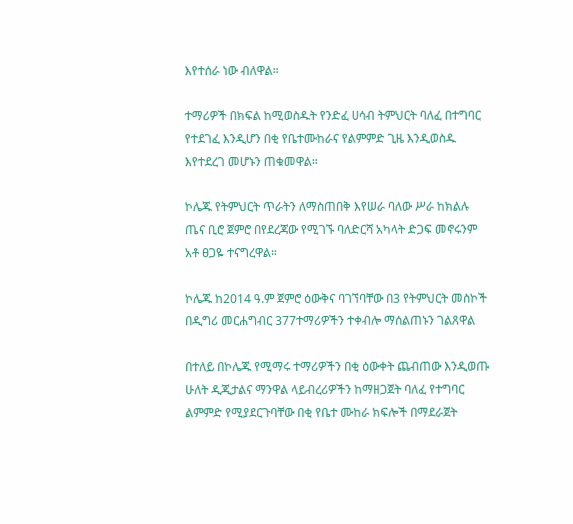እየተሰራ ነው ብለዋል።

ተማሪዎች በክፍል ከሚወስዱት የንድፈ ሀሳብ ትምህርት ባለፈ በተግባር የተደገፈ እንዲሆን በቂ የቤተሙከራና የልምምድ ጊዜ እንዲወስዱ እየተደረገ መሆኑን ጠቁመዋል።

ኮሌጁ የትምህርት ጥራትን ለማስጠበቅ እየሠራ ባለው ሥራ ከክልሉ ጤና ቢሮ ጀምሮ በየደረጃው የሚገኙ ባለድርሻ አካላት ድጋፍ መኖሩንም አቶ ፀጋዬ ተናግረዋል።

ኮሌጁ ከ2014 ዓ.ም ጀምሮ ዕውቅና ባገኘባቸው በ3 የትምህርት መስኮች በዲግሪ መርሐግብር 377ተማሪዎችን ተቀብሎ ማሰልጠኑን ገልጸዋል

በተለይ በኮሌጁ የሚማሩ ተማሪዎችን በቂ ዕውቀት ጨብጠው እንዲወጡ ሁለት ዲጂታልና ማንዋል ላይብረሪዎችን ከማዘጋጀት ባለፈ የተግባር ልምምድ የሚያደርጉባቸው በቂ የቤተ ሙከራ ክፍሎች በማደራጀት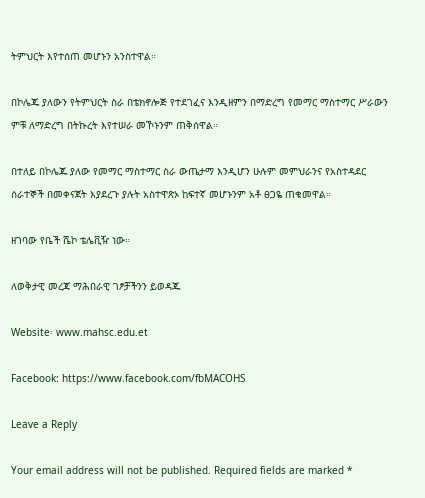ትምህርት እየተሰጠ መሆኑን አንስተዋል።

በኮሌጁ ያለውን የትምህርት ስራ በቴክኖሎጅ የተደገፈና እንዲዘምን በማድረግ የመማር ማስተማር ሥራውን ምቹ ለማድረግ በትኩረት እየተሠራ መኾኑንም ጠቅሰዋል።

በተለይ በኮሌጁ ያለው የመማር ማስተማር ስራ ውጤታማ እንዲሆን ሁሉም መምህራንና የአስተዳደር ሰራተኞች በመቀናጀት እያደረጉ ያሉት አስተዋጽኦ ከፍተኛ መሆኑንም አቶ ፀጋዬ ጠቁመዋል።

ዘገባው የቤች ሼኮ ቴሌቪዥ ነው።

ለወቅታዊ መረጃ ማሕበራዊ ገፆቻችንን ይወዳጁ

Website፡ www.mahsc.edu.et

Facebook: https://www.facebook.com/fbMACOHS

Leave a Reply

Your email address will not be published. Required fields are marked *